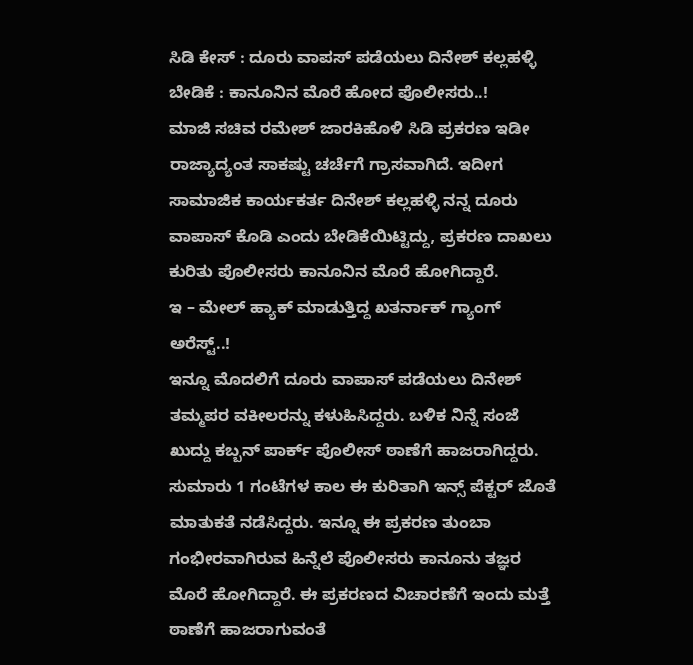ಸಿಡಿ ಕೇಸ್ : ದೂರು ವಾಪಸ್ ಪಡೆಯಲು ದಿನೇಶ್ ಕಲ್ಲಹಳ್ಳಿ ಬೇಡಿಕೆ : ಕಾನೂನಿನ ಮೊರೆ ಹೋದ ಪೊಲೀಸರು..!
ಮಾಜಿ ಸಚಿವ ರಮೇಶ್ ಜಾರಕಿಹೊಳಿ ಸಿಡಿ ಪ್ರಕರಣ ಇಡೀ ರಾಜ್ಯಾದ್ಯಂತ ಸಾಕಷ್ಟು ಚರ್ಚೆಗೆ ಗ್ರಾಸವಾಗಿದೆ. ಇದೀಗ ಸಾಮಾಜಿಕ ಕಾರ್ಯಕರ್ತ ದಿನೇಶ್ ಕಲ್ಲಹಳ್ಳಿ ನನ್ನ ದೂರು ವಾಪಾಸ್ ಕೊಡಿ ಎಂದು ಬೇಡಿಕೆಯಿಟ್ಟಿದ್ದು, ಪ್ರಕರಣ ದಾಖಲು ಕುರಿತು ಪೊಲೀಸರು ಕಾನೂನಿನ ಮೊರೆ ಹೋಗಿದ್ದಾರೆ.
ಇ – ಮೇಲ್ ಹ್ಯಾಕ್ ಮಾಡುತ್ತಿದ್ದ ಖತರ್ನಾಕ್ ಗ್ಯಾಂಗ್ ಅರೆಸ್ಟ್..!
ಇನ್ನೂ ಮೊದಲಿಗೆ ದೂರು ವಾಪಾಸ್ ಪಡೆಯಲು ದಿನೇಶ್ ತಮ್ಮಪರ ವಕೀಲರನ್ನು ಕಳುಹಿಸಿದ್ದರು. ಬಳಿಕ ನಿನ್ನೆ ಸಂಜೆ ಖುದ್ದು ಕಬ್ಬನ್ ಪಾರ್ಕ್ ಪೊಲೀಸ್ ಠಾಣೆಗೆ ಹಾಜರಾಗಿದ್ದರು. ಸುಮಾರು 1 ಗಂಟೆಗಳ ಕಾಲ ಈ ಕುರಿತಾಗಿ ಇನ್ಸ್ ಪೆಕ್ಟರ್ ಜೊತೆ ಮಾತುಕತೆ ನಡೆಸಿದ್ದರು. ಇನ್ನೂ ಈ ಪ್ರಕರಣ ತುಂಬಾ ಗಂಭೀರವಾಗಿರುವ ಹಿನ್ನೆಲೆ ಪೊಲೀಸರು ಕಾನೂನು ತಜ್ಞರ ಮೊರೆ ಹೋಗಿದ್ದಾರೆ. ಈ ಪ್ರಕರಣದ ವಿಚಾರಣೆಗೆ ಇಂದು ಮತ್ತೆ ಠಾಣೆಗೆ ಹಾಜರಾಗುವಂತೆ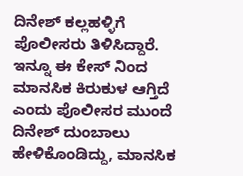ದಿನೇಶ್ ಕಲ್ಲಹಳ್ಳಿಗೆ ಪೊಲೀಸರು ತಿಳಿಸಿದ್ದಾರೆ. ಇನ್ನೂ ಈ ಕೇಸ್ ನಿಂದ ಮಾನಸಿಕ ಕಿರುಕುಳ ಆಗ್ತಿದೆ ಎಂದು ಪೊಲೀಸರ ಮುಂದೆ ದಿನೇಶ್ ದುಂಬಾಲು ಹೇಳಿಕೊಂಡಿದ್ದು, ಮಾನಸಿಕ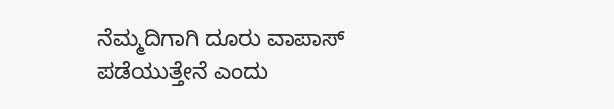ನೆಮ್ಮದಿಗಾಗಿ ದೂರು ವಾಪಾಸ್ ಪಡೆಯುತ್ತೇನೆ ಎಂದು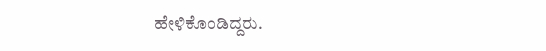ಹೇಳಿಕೊಂಡಿದ್ದರು.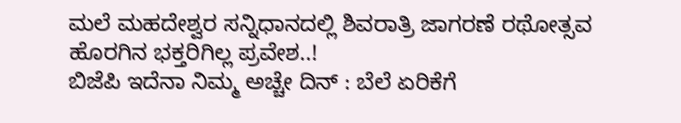ಮಲೆ ಮಹದೇಶ್ವರ ಸನ್ನಿಧಾನದಲ್ಲಿ ಶಿವರಾತ್ರಿ ಜಾಗರಣೆ ರಥೋತ್ಸವ ಹೊರಗಿನ ಭಕ್ತರಿಗಿಲ್ಲ ಪ್ರವೇಶ..!
ಬಿಜೆಪಿ ಇದೆನಾ ನಿಮ್ಮ ಅಚ್ಚೇ ದಿನ್ : ಬೆಲೆ ಏರಿಕೆಗೆ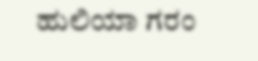ಹುಲಿಯಾ ಗರಂ